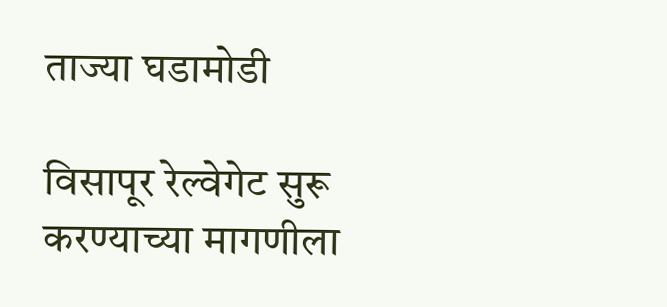ताज्या घडामोडी

विसापूर रेल्वेगेट सुरू करण्याच्या मागणीला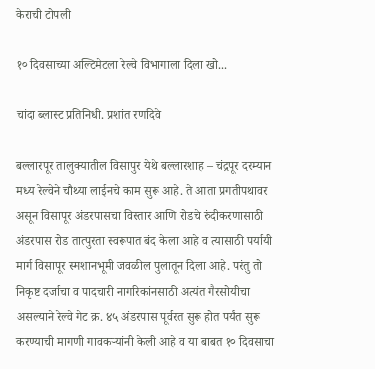केराची टोपली

१० दिवसाच्या अल्टिमेटला रेल्वे विभागाला दिला खो...

चांदा ब्लास्ट प्रतिनिधी. प्रशांत रणदिवे

बल्लारपूर तालुक्यातील विसापुर येथे बल्लारशाह – चंद्रपूर दरम्यान मध्य रेल्वेने चौथ्या लाईनचे काम सुरू आहे. ते आता प्रगतीपथावर असून विसापूर अंडरपासचा विस्तार आणि रोडचे रुंदीकरणासाठी अंडरपास रोड तात्पुरता स्वरूपात बंद केला आहे व त्यासाठी पर्यायी मार्ग विसापूर स्मशानभूमी जवळील पुलातून दिला आहे. परंतु तो निकृष्ट दर्जाचा व पादचारी नागरिकांनसाठी अत्यंत गैरसोयीचा असल्याने रेल्वे गेट क्र. ४५ अंडरपास पूर्वरत सुरू होत पर्यंत सुरू करण्याची मागणी गावकऱ्यांनी केली आहे व या बाबत १० दिवसाचा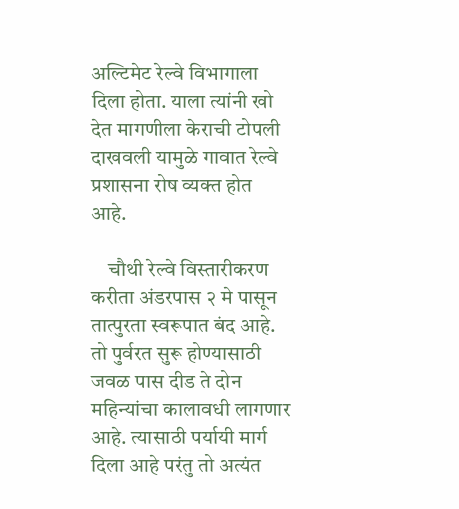अल्टिमेट रेल्वे विभागाला दिला होता. याला त्यांनी खो देत मागणीला केराची टोपली दाखवली यामुळे गावात रेल्वे प्रशासना रोष व्यक्त होत आहे.

    चौथी रेल्वे विस्तारीकरण करीता अंडरपास २ मे पासून तात्पुरता स्वरूपात बंद आहे. तो पुर्वरत सुरू होण्यासाठी जवळ पास दीड ते दोन महिन्यांचा कालावधी लागणार आहे. त्यासाठी पर्यायी मार्ग दिला आहे परंतु तो अत्यंत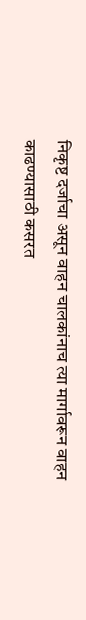निकृष्ट दर्जाचा असून वाहन चालकांनाच त्या मार्गावरून वाहन काढण्यासाठी कसरत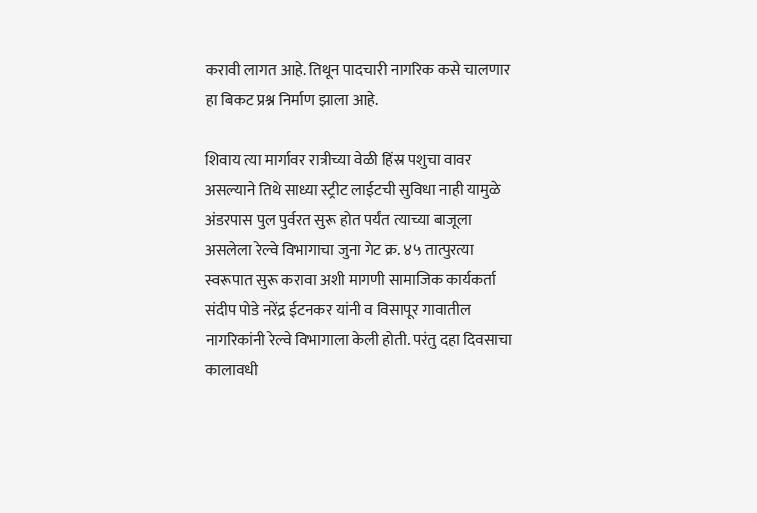करावी लागत आहे. तिथून पादचारी नागरिक कसे चालणार हा बिकट प्रश्न निर्माण झाला आहे.

शिवाय त्या मार्गावर रात्रीच्या वेळी हिंस्र पशुचा वावर असल्याने तिथे साध्या स्ट्रीट लाईटची सुविधा नाही यामुळे अंडरपास पुल पुर्वरत सुरू होत पर्यंत त्याच्या बाजूला असलेला रेल्वे विभागाचा जुना गेट क्र. ४५ तात्पुरत्या स्वरूपात सुरू करावा अशी मागणी सामाजिक कार्यकर्ता संदीप पोडे नरेंद्र ईटनकर यांनी व विसापूर गावातील नागरिकांनी रेल्वे विभागाला केली होती. परंतु दहा दिवसाचा कालावधी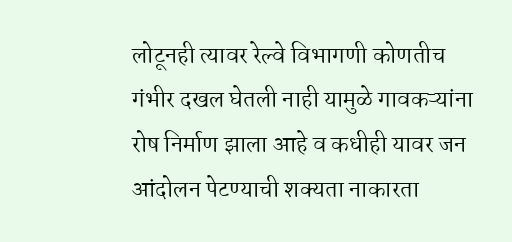लोटूनही त्यावर रेल्वे विभागणी कोणतीच गंभीर दखल घेतली नाही यामुळे गावकऱ्यांना रोष निर्माण झाला आहे व कधीही यावर जन आंदोलन पेटण्याची शक्यता नाकारता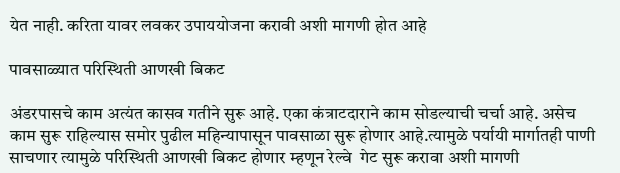येत नाही. करिता यावर लवकर उपाययोजना करावी अशी मागणी होत आहे

पावसाळ्यात परिस्थिती आणखी बिकट

अंडरपासचे काम अत्यंत कासव गतीने सुरू आहे. एका कंत्राटदाराने काम सोडल्याची चर्चा आहे. असेच काम सुरू राहिल्यास समोर पुढील महिन्यापासून पावसाळा सुरू होणार आहे.त्यामुळे पर्यायी मार्गातही पाणी साचणार त्यामुळे परिस्थिती आणखी बिकट होणार म्हणून रेल्वे  गेट सुरू करावा अशी मागणी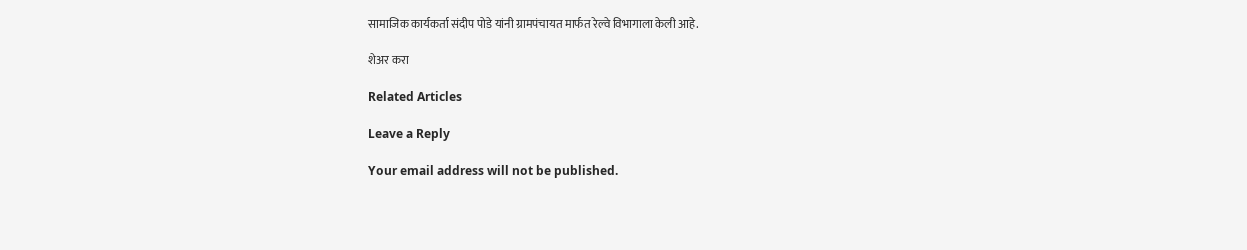सामाजिक कार्यकर्ता संदीप पोडे यांनी ग्रामपंचायत मार्फत रेल्वे विभागाला केली आहे.

शेअर करा

Related Articles

Leave a Reply

Your email address will not be published.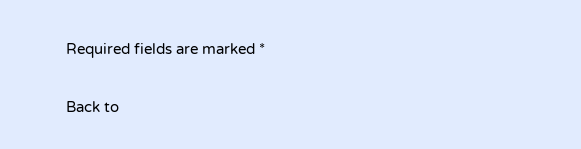Required fields are marked *

Back to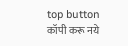top button
कॉपी करू नये